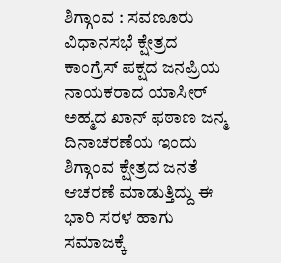ಶಿಗ್ಗಾಂವ : ಸವಣೂರು ವಿಧಾನಸಭೆ ಕ್ಷೇತ್ರದ ಕಾಂಗ್ರೆಸ್ ಪಕ್ಷದ ಜನಪ್ರಿಯ ನಾಯಕರಾದ ಯಾಸೀರ್ ಅಹ್ಮದ ಖಾನ್ ಫಠಾಣ ಜನ್ಮ ದಿನಾಚರಣೆಯ ಇಂದು ಶಿಗ್ಗಾಂವ ಕ್ಷೇತ್ರದ ಜನತೆ ಆಚರಣೆ ಮಾಡುತ್ತಿದ್ದು ಈ ಭಾರಿ ಸರಳ ಹಾಗು ಸಮಾಜಕ್ಕೆ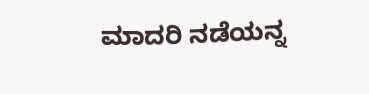ಮಾದರಿ ನಡೆಯನ್ನ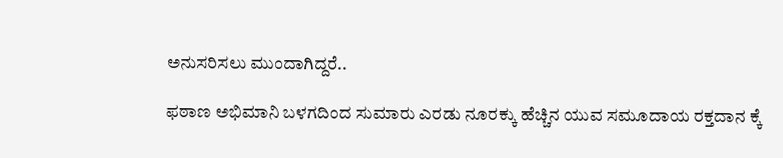ಅನುಸರಿಸಲು ಮುಂದಾಗಿದ್ದರೆ..

ಫಠಾಣ ಅಭಿಮಾನಿ ಬಳಗದಿಂದ ಸುಮಾರು ಎರಡು ನೂರಕ್ಕು ಹೆಚ್ಚಿನ ಯುವ ಸಮೂದಾಯ ರಕ್ತದಾನ ಕ್ಕೆ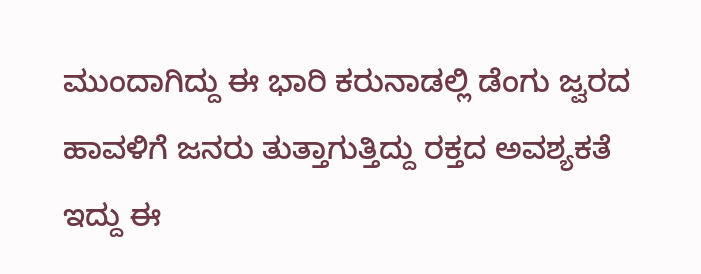ಮುಂದಾಗಿದ್ದು ಈ ಭಾರಿ ಕರುನಾಡಲ್ಲಿ ಡೆಂಗು ಜ್ವರದ ಹಾವಳಿಗೆ ಜನರು ತುತ್ತಾಗುತ್ತಿದ್ದು ರಕ್ತದ ಅವಶ್ಯಕತೆ ಇದ್ದು ಈ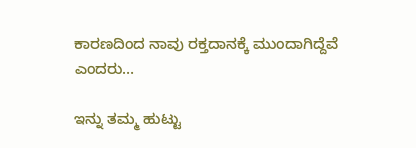ಕಾರಣದಿಂದ ನಾವು ರಕ್ತದಾನಕ್ಕೆ ಮುಂದಾಗಿದ್ದೆವೆ ಎಂದರು…

ಇನ್ನು ತಮ್ಮ ಹುಟ್ಟು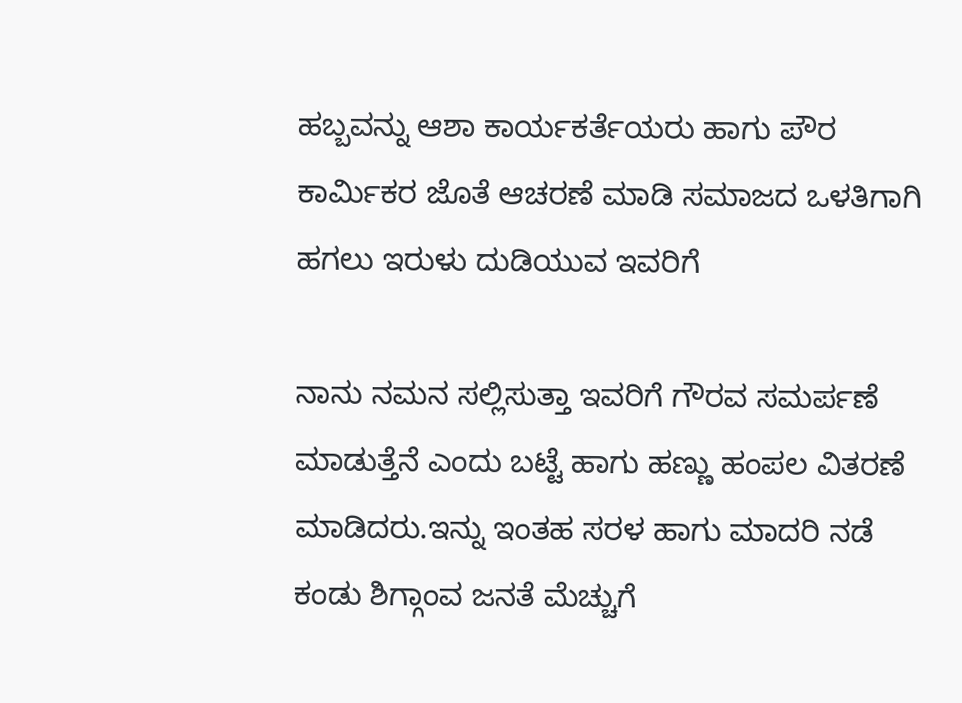ಹಬ್ಬವನ್ನು ಆಶಾ ಕಾರ್ಯಕರ್ತೆಯರು ಹಾಗು ಪೌರ ಕಾರ್ಮಿಕರ ಜೊತೆ ಆಚರಣೆ ಮಾಡಿ ಸಮಾಜದ ಒಳತಿಗಾಗಿ ಹಗಲು ಇರುಳು ದುಡಿಯುವ ಇವರಿಗೆ

ನಾನು ನಮನ ಸಲ್ಲಿಸುತ್ತಾ ಇವರಿಗೆ ಗೌರವ ಸಮರ್ಪಣೆ ಮಾಡುತ್ತೆನೆ ಎಂದು ಬಟ್ಟೆ ಹಾಗು ಹಣ್ಣು ಹಂಪಲ ವಿತರಣೆ ಮಾಡಿದರು.ಇನ್ನು ಇಂತಹ ಸರಳ ಹಾಗು ಮಾದರಿ ನಡೆ ಕಂಡು ಶಿಗ್ಗಾಂವ ಜನತೆ ಮೆಚ್ಚುಗೆ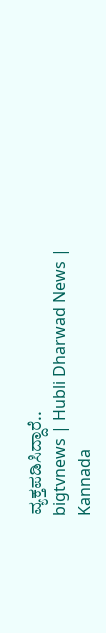ವ್ಯಕ್ತಪಡಿಸಿದ್ದಾರೆ..
bigtvnews | Hubli Dharwad News | Kannada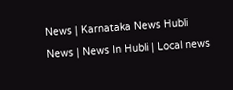News | Karnataka News Hubli News | News In Hubli | Local news